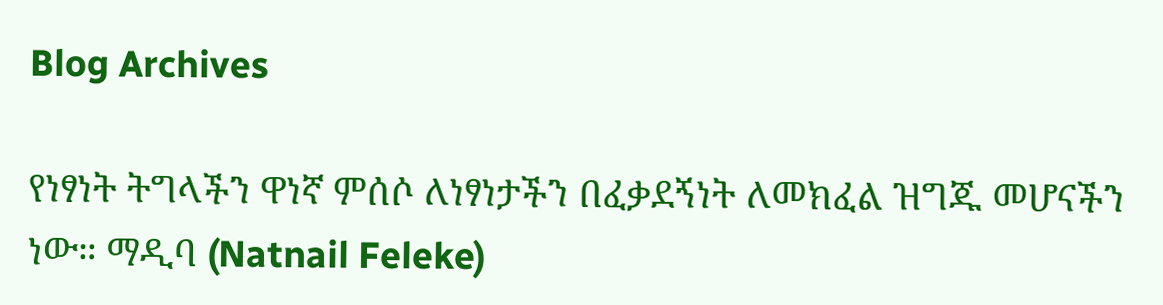Blog Archives

የነፃነት ትግላችን ዋነኛ ምሰሶ ለነፃነታችን በፈቃደኝነት ለመክፈል ዝግጁ መሆናችን ነው። ማዲባ (Natnail Feleke)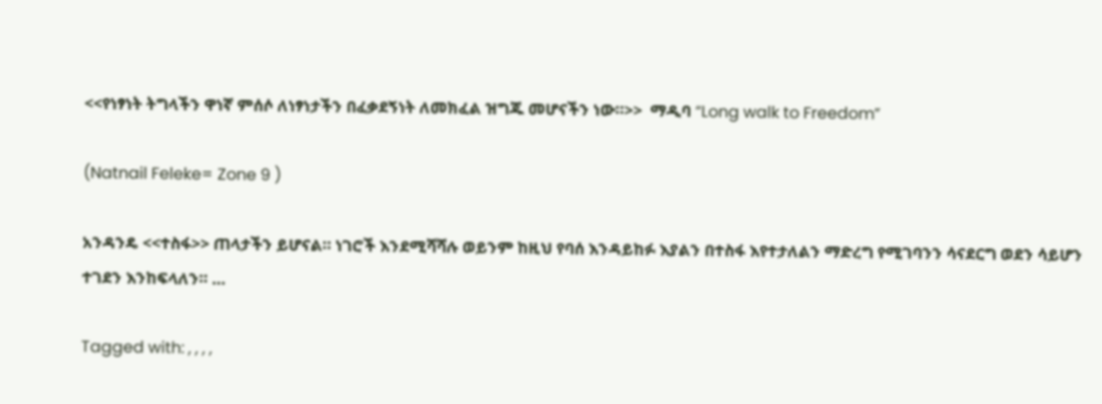<<የነፃነት ትግላችን ዋነኛ ምሰሶ ለነፃነታችን በፈቃደኝነት ለመክፈል ዝግጁ መሆናችን ነው።>>  ማዲባ “Long walk to Freedom”

(Natnail Feleke= Zone 9 )

አንዳንዴ <<ተስፋ>> ጠላታችን ይሆናል። ነገሮች እንደሚሻሻሉ ወይንም ከዚህ የባሰ እንዳይከፉ እያልን በተስፋ እየተታለልን ማድረግ የሚገባንን ሳናደርግ ወደን ሳይሆን ተገደን እንከፍላለን። …

Tagged with: , , , ,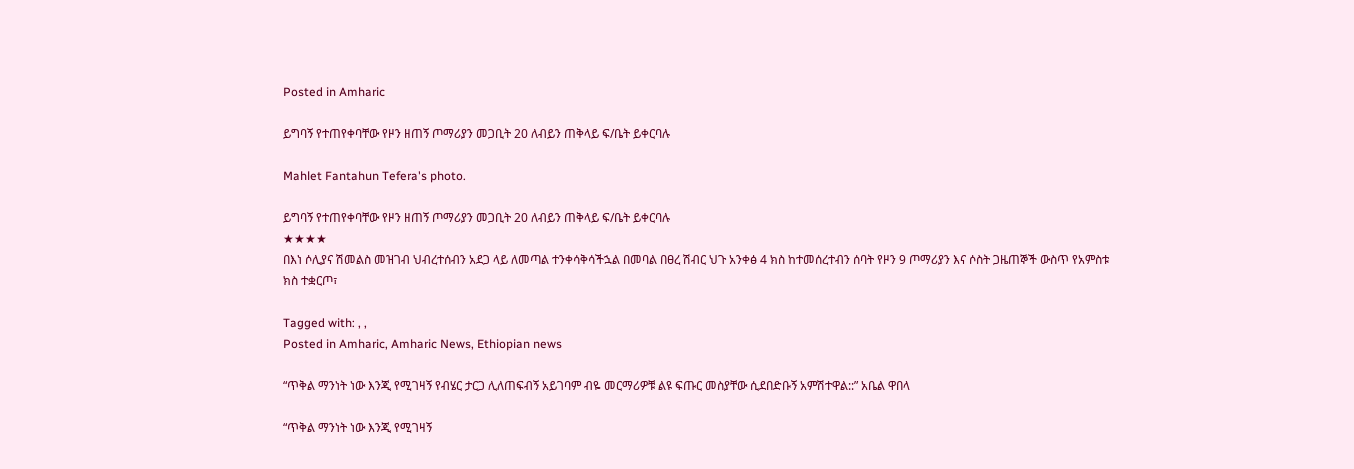Posted in Amharic

ይግባኝ የተጠየቀባቸው የዞን ዘጠኝ ጦማሪያን መጋቢት 20 ለብይን ጠቅላይ ፍ/ቤት ይቀርባሉ

Mahlet Fantahun Tefera's photo.

ይግባኝ የተጠየቀባቸው የዞን ዘጠኝ ጦማሪያን መጋቢት 20 ለብይን ጠቅላይ ፍ/ቤት ይቀርባሉ
★★★★
በእነ ሶሊያና ሽመልስ መዝገብ ህብረተሰብን አደጋ ላይ ለመጣል ተንቀሳቅሳችኋል በመባል በፀረ ሽብር ህጉ አንቀፅ 4 ክስ ከተመሰረተብን ሰባት የዞን 9 ጦማሪያን እና ሶስት ጋዜጠኞች ውስጥ የአምስቱ ክስ ተቋርጦ፣

Tagged with: , ,
Posted in Amharic, Amharic News, Ethiopian news

“ጥቅል ማንነት ነው እንጂ የሚገዛኝ የብሄር ታርጋ ሊለጠፍብኝ አይገባም ብዬ መርማሪዎቹ ልዩ ፍጡር መስያቸው ሲደበድቡኝ አምሽተዋል::” አቤል ዋበላ

“ጥቅል ማንነት ነው እንጂ የሚገዛኝ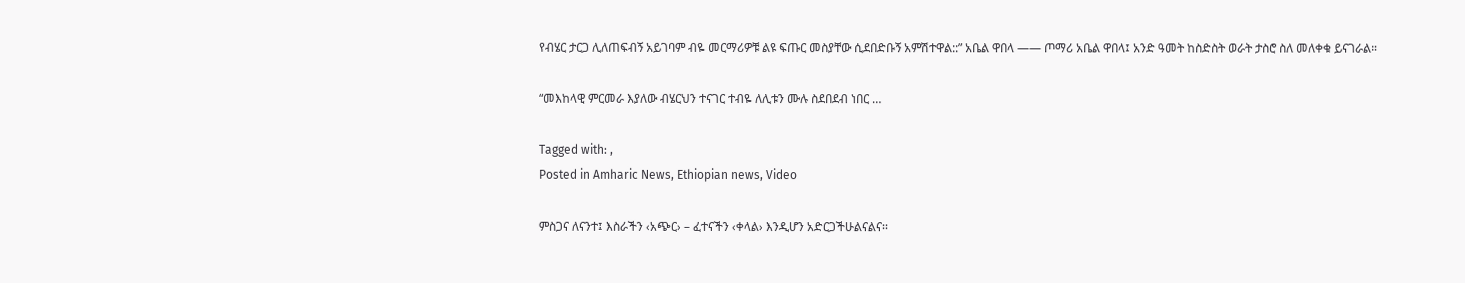የብሄር ታርጋ ሊለጠፍብኝ አይገባም ብዬ መርማሪዎቹ ልዩ ፍጡር መስያቸው ሲደበድቡኝ አምሽተዋል::” አቤል ዋበላ —— ጦማሪ አቤል ዋበላ፤ አንድ ዓመት ከስድስት ወራት ታስሮ ስለ መለቀቁ ይናገራል።

“መእከላዊ ምርመራ እያለው ብሄርህን ተናገር ተብዬ ለሊቱን ሙሉ ስደበደብ ነበር …

Tagged with: ,
Posted in Amharic News, Ethiopian news, Video

ምስጋና ለናንተ፤ እስራችን ‹አጭር› – ፈተናችን ‹ቀላል› እንዲሆን አድርጋችሁልናልና፡፡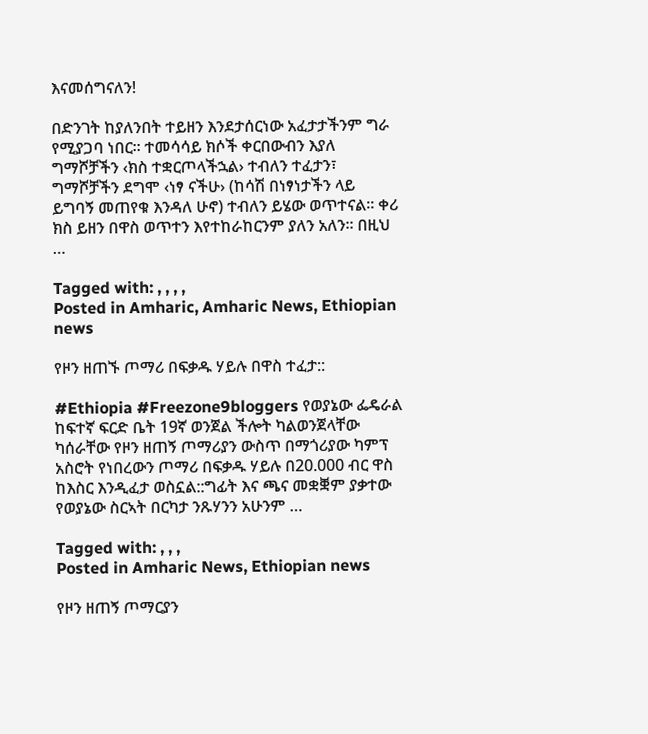እናመሰግናለን!

በድንገት ከያለንበት ተይዘን እንደታሰርነው አፈታታችንም ግራ የሚያጋባ ነበር፡፡ ተመሳሳይ ክሶች ቀርበውብን እያለ ግማሾቻችን ‹ክስ ተቋርጦላችኋል› ተብለን ተፈታን፣ ግማሾቻችን ደግሞ ‹ነፃ ናችሁ› (ከሳሽ በነፃነታችን ላይ ይግባኝ መጠየቁ እንዳለ ሁኖ) ተብለን ይሄው ወጥተናል፡፡ ቀሪ ክስ ይዘን በዋስ ወጥተን እየተከራከርንም ያለን አለን፡፡ በዚህ …

Tagged with: , , , ,
Posted in Amharic, Amharic News, Ethiopian news

የዞን ዘጠኙ ጦማሪ በፍቃዱ ሃይሉ በዋስ ተፈታ::

#Ethiopia #Freezone9bloggers የወያኔው ፌዴራል ከፍተኛ ፍርድ ቤት 19ኛ ወንጀል ችሎት ካልወንጀላቸው ካሰራቸው የዞን ዘጠኝ ጦማሪያን ውስጥ በማጎሪያው ካምፕ አስሮት የነበረውን ጦማሪ በፍቃዱ ሃይሉ በ20.000 ብር ዋስ ከእስር እንዲፈታ ወስኗል::ግፊት እና ጫና መቋቛም ያቃተው የወያኔው ስርኣት በርካታ ንጹሃንን አሁንም …

Tagged with: , , ,
Posted in Amharic News, Ethiopian news

የዞን ዘጠኝ ጦማርያን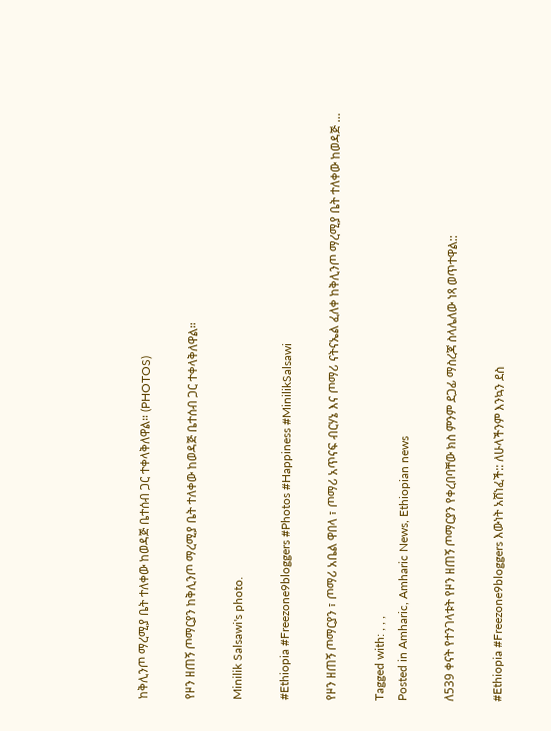ከቅሊንጦ ማረሚያ ቤት ተለቀው ከወዳጅ ቤተሰብ ጋር ተቀላቅለዋል። (PHOTOS)

የዞን ዘጠኝ ጦማርያን ከቅሊንጦ ማረሚያ ቤት ተለቀው ከወዳጅ ቤተሰብ ጋር ተቀላቅለዋል።

Minilik Salsawi's photo.

#Ethiopia #Freezone9bloggers #Photos #Happiness #MinilikSalsawi

የዞን ዘጠኝ ጦማርያን ፣ ጦማሪ አቤል ዋበላ ፣ ጦማሪ አጥናፍ ብርሃኔ እና ጦማሪ ናትናኤል ፈለቀ ከቅሊንጦ ማረሚያ ቤት ተለቀው ከወዳጅ …

Tagged with: , , ,
Posted in Amharic, Amharic News, Ethiopian news

ለ539 ቀናት የተንገላቱት የዞን ዘጠኝ ጦማርያን የቀረበባቸው ክስ ምንም ደጋፊ ማስረጃ ስላሌለው ነጻ ወጥተዋል::

#Ethiopia #Freezone9bloggers እውነት አሸነፈች:: ለሁላችንም እንኳን ደስ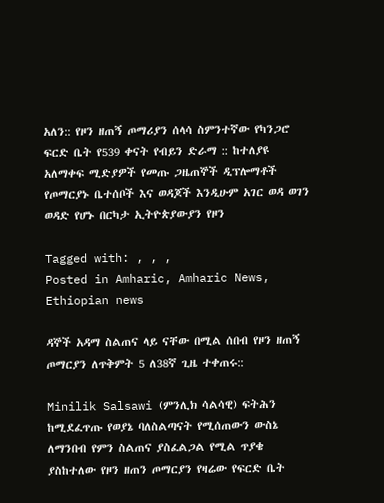አለን:: የዞን ዘጠኝ ጦማሪያን ሰላሳ ስምንተኛው የካንጋሮ ፍርድ ቤት የ539 ቀናት የብይን ድራማ :: ከተለያዩ አለማቀፍ ሚድያዎች የመጡ ጋዜጠኞች ዲፕሎማቶች የጦማርያኑ ቤተሰቦች እና ወዳጆች እንዲሁም አገር ወዳ ወገን ወዳድ የሆኑ በርካታ ኢትዮጵያውያን የዞን

Tagged with: , , ,
Posted in Amharic, Amharic News, Ethiopian news

ዳኞች አዳማ ስልጠና ላይ ናቸው በሚል ሰበብ የዞን ዘጠኝ ጦማርያን ለጥቅምት 5 ለ38ኛ ጊዜ ተቀጠሩ::

Minilik Salsawi (ምንሊክ ሳልሳዊ) ፍትሕን ከሚደፈጥጡ የወያኔ ባለስልጣናት የሚሰጠውን ውስኔ ለማንበብ የምን ስልጠና ያስፈልጋል የሚል ጥያቄ ያስከተለው የዞን ዘጠን ጦማርያን የዛሬው የፍርድ ቤት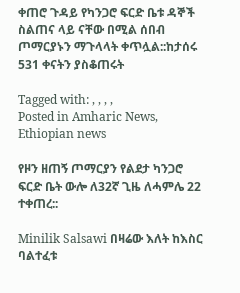ቀጠሮ ጉዳይ የካንጋሮ ፍርድ ቤቱ ዳኞች ስልጠና ላይ ናቸው በሚል ሰበብ ጦማርያኑን ማጉላላት ቀጥሏል::ከታሰሩ 531 ቀናትን ያስቆጠሩት

Tagged with: , , , ,
Posted in Amharic News, Ethiopian news

የዞን ዘጠኝ ጦማርያን የልደታ ካንጋሮ ፍርድ ቤት ውሎ ለ32ኛ ጊዜ ለሓምሌ 22 ተቀጠረ::

Minilik Salsawi በዛሬው እለት ከእስር ባልተፈቱ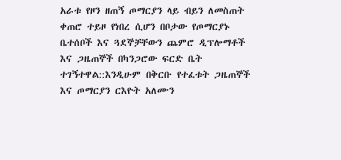አራቱ የዞን ዘጠኝ ጦማርያን ላይ ብይን ለመስጠት ቀጠሮ ተይዞ የነበረ ሲሆን በቦታው የጦማርያኑ ቤተሰቦች እና ጓደኞቻቸውን ጨምሮ ዲፕሎማቶች እና ጋዜጠኞች በካንጋሮው ፍርድ ቤት ተገኝተዋል::እንዲሁም በቅርቡ የተፈቱት ጋዜጠኞች እና ጦማርያን ርእዮት አለሙን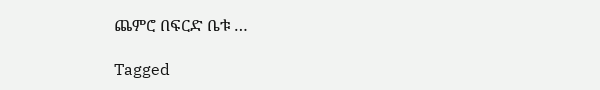ጨምሮ በፍርድ ቤቱ …

Tagged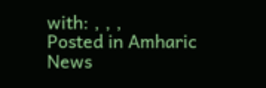with: , , ,
Posted in Amharic News